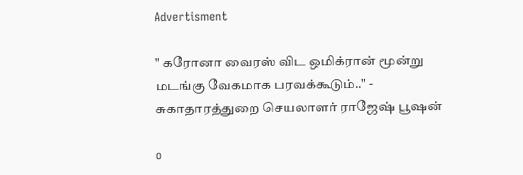Advertisment

" கரோனா வைரஸ் விட ஒமிக்ரான் மூன்று மடங்கு வேகமாக பரவக்கூடும்.." - சுகாதாரத்துறை செயலாளர் ராஜேஷ் பூஷன்

o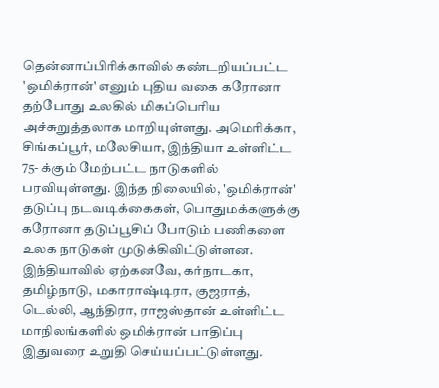தென்னாப்பிரிக்காவில் கண்டறியப்பட்ட 'ஒமிக்ரான்' எனும் புதிய வகை கரோனா தற்போது உலகில் மிகப்பெரிய அச்சுறுத்தலாக மாறியுள்ளது. அமெரிக்கா, சிங்கப்பூர், மலேசியா, இந்தியா உள்ளிட்ட 75- க்கும் மேற்பட்ட நாடுகளில் பரவியுள்ளது. இந்த நிலையில், 'ஒமிக்ரான்' தடுப்பு நடவடிக்கைகள், பொதுமக்களுக்கு கரோனா தடுப்பூசிப் போடும் பணிகளை உலக நாடுகள் முடுக்கிவிட்டுள்ளன. இந்தியாவில் ஏற்கனவே, கர்நாடகா, தமிழ்நாடு, மகாராஷ்டிரா, குஜராத், டெல்லி, ஆந்திரா, ராஜஸ்தான் உள்ளிட்ட மாநிலங்களில் ஒமிக்ரான் பாதிப்பு இதுவரை உறுதி செய்யப்பட்டுள்ளது.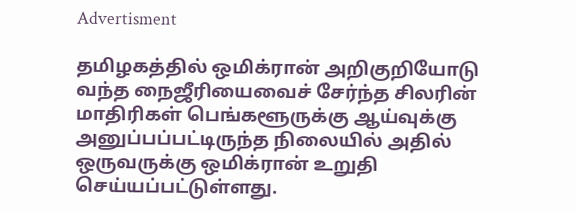Advertisment

தமிழகத்தில் ஒமிக்ரான் அறிகுறியோடு வந்த நைஜீரியைவைச் சேர்ந்த சிலரின் மாதிரிகள் பெங்களூருக்கு ஆய்வுக்கு அனுப்பப்பட்டிருந்த நிலையில் அதில் ஒருவருக்கு ஒமிக்ரான் உறுதி செய்யப்பட்டுள்ளது.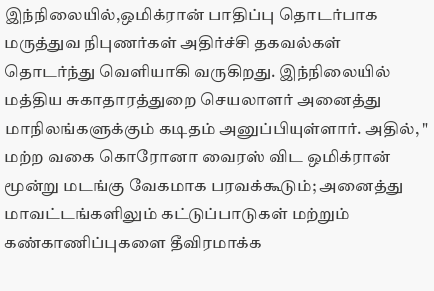இந்நிலையில்,ஒமிக்ரான் பாதிப்பு தொடர்பாக மருத்துவ நிபுணர்கள் அதிர்ச்சி தகவல்கள் தொடர்ந்து வெளியாகி வருகிறது. இந்நிலையில் மத்திய சுகாதாரத்துறை செயலாளர் அனைத்து மாநிலங்களுக்கும் கடிதம் அனுப்பியுள்ளார். அதில், " மற்ற வகை கொரோனா வைரஸ் விட ஒமிக்ரான் மூன்று மடங்கு வேகமாக பரவக்கூடும்; அனைத்து மாவட்டங்களிலும் கட்டுப்பாடுகள் மற்றும் கண்காணிப்புகளை தீவிரமாக்க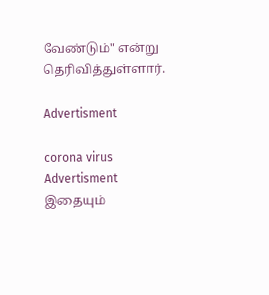வேண்டும்" என்று தெரிவித்துள்ளார்.

Advertisment

corona virus
Advertisment
இதையும்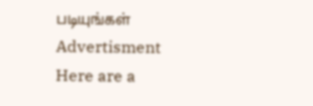படியுங்கள்
Advertisment
Here are a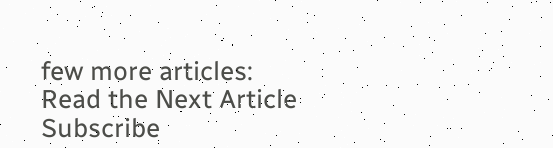few more articles:
Read the Next Article
Subscribe